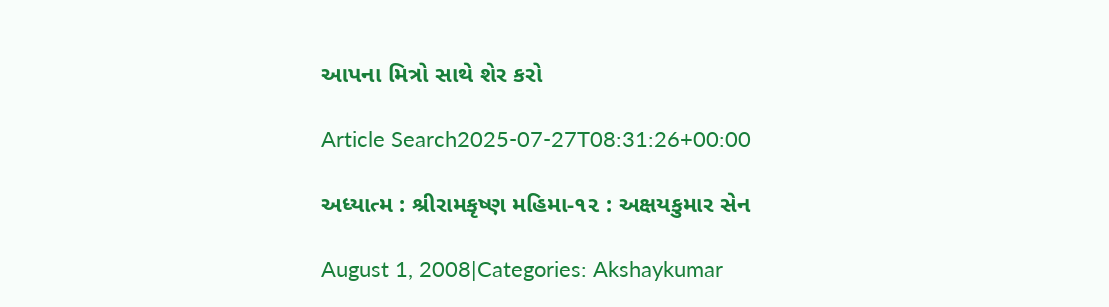આપના મિત્રો સાથે શેર કરો

Article Search2025-07-27T08:31:26+00:00

અધ્યાત્મ : શ્રીરામકૃષ્ણ મહિમા-૧૨ : અક્ષયકુમાર સેન

August 1, 2008|Categories: Akshaykumar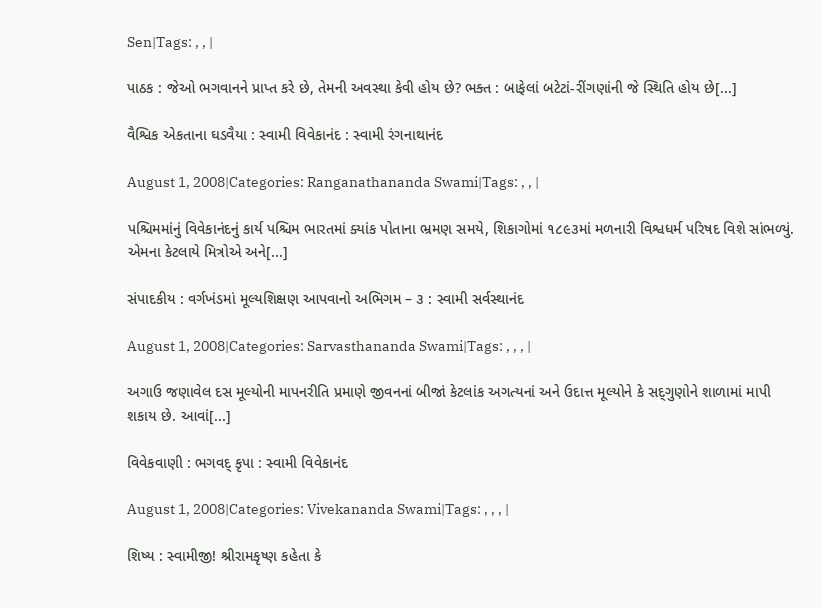Sen|Tags: , , |

પાઠક : જેઓ ભગવાનને પ્રાપ્ત કરે છે, તેમની અવસ્થા કેવી હોય છે? ભક્ત : બાફેલાં બટેટાં-રીંગણાંની જે સ્થિતિ હોય છે[...]

વૈશ્વિક એકતાના ઘડવૈયા : સ્વામી વિવેકાનંદ : સ્વામી રંગનાથાનંદ

August 1, 2008|Categories: Ranganathananda Swami|Tags: , , |

પશ્ચિમમાંનું વિવેકાનંદનું કાર્ય પશ્ચિમ ભારતમાં ક્યાંક પોતાના ભ્રમણ સમયે, શિકાગોમાં ૧૮૯૩માં મળનારી વિશ્વધર્મ પરિષદ વિશે સાંભળ્યું. એમના કેટલાયે મિત્રોએ અને[...]

સંપાદકીય : વર્ગખંડમાં મૂલ્યશિક્ષણ આપવાનો અભિગમ – ૩ : સ્વામી સર્વસ્થાનંદ

August 1, 2008|Categories: Sarvasthananda Swami|Tags: , , , |

અગાઉ જણાવેલ દસ મૂલ્યોની માપનરીતિ પ્રમાણે જીવનનાં બીજાં કેટલાંક અગત્યનાં અને ઉદાત્ત મૂલ્યોને કે સદ્‌ગુણોને શાળામાં માપી શકાય છે. આવાં[...]

વિવેકવાણી : ભગવદ્‌ કૃપા : સ્વામી વિવેકાનંદ

August 1, 2008|Categories: Vivekananda Swami|Tags: , , , |

શિષ્ય : સ્વામીજી! શ્રીરામકૃષ્ણ કહેતા કે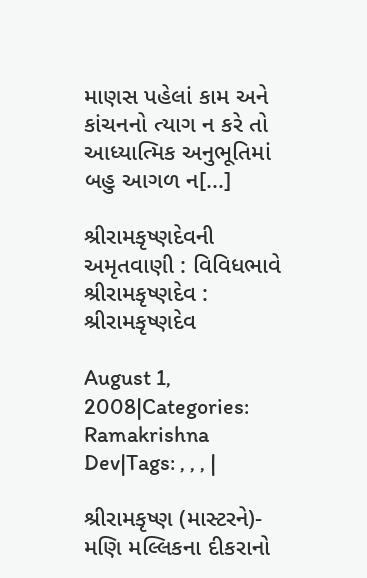માણસ પહેલાં કામ અને કાંચનનો ત્યાગ ન કરે તો આધ્યાત્મિક અનુભૂતિમાં બહુ આગળ ન[...]

શ્રીરામકૃષ્ણદેવની અમૃતવાણી : વિવિધભાવે શ્રીરામકૃષ્ણદેવ : શ્રીરામકૃષ્ણદેવ

August 1, 2008|Categories: Ramakrishna Dev|Tags: , , , |

શ્રીરામકૃષ્ણ (માસ્ટરને)- મણિ મલ્લિકના દીકરાનો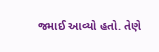જમાઈ આવ્યો હતો. તેણે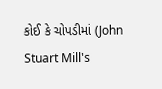કોઈ કે ચોપડીમાં (John Stuart Mill's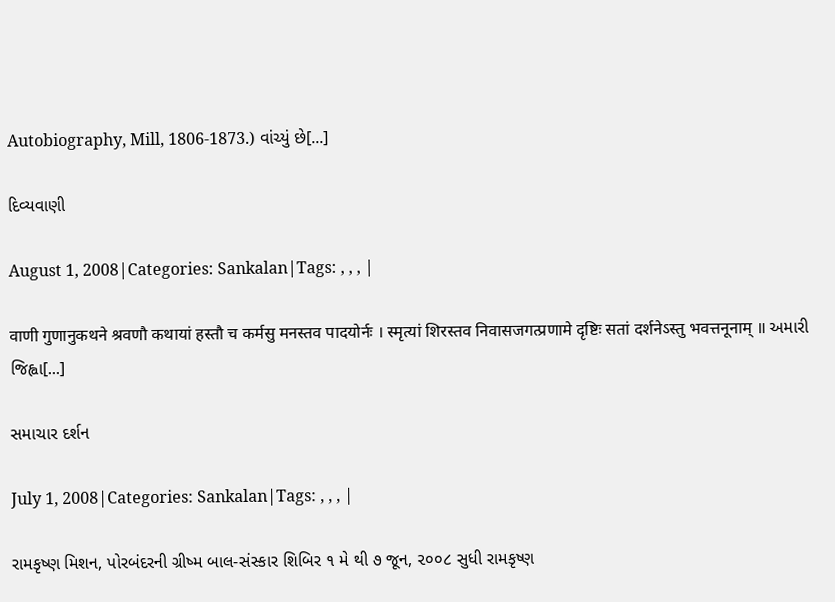Autobiography, Mill, 1806-1873.) વાંચ્યું છે[...]

દિવ્યવાણી

August 1, 2008|Categories: Sankalan|Tags: , , , |

वाणी गुणानुकथने श्रवणौ कथायां हस्तौ च कर्मसु मनस्तव पादयोर्नः । स्मृत्यां शिरस्तव निवासजगत्प्रणामे दृष्टिः सतां दर्शनेऽस्तु भवत्तनूनाम् ॥ અમારી જિહ્વા[...]

સમાચાર દર્શન

July 1, 2008|Categories: Sankalan|Tags: , , , |

રામકૃષ્ણ મિશન, પોરબંદરની ગ્રીષ્મ બાલ-સંસ્કાર શિબિર ૧ મે થી ૭ જૂન, ૨૦૦૮ સુધી રામકૃષ્ણ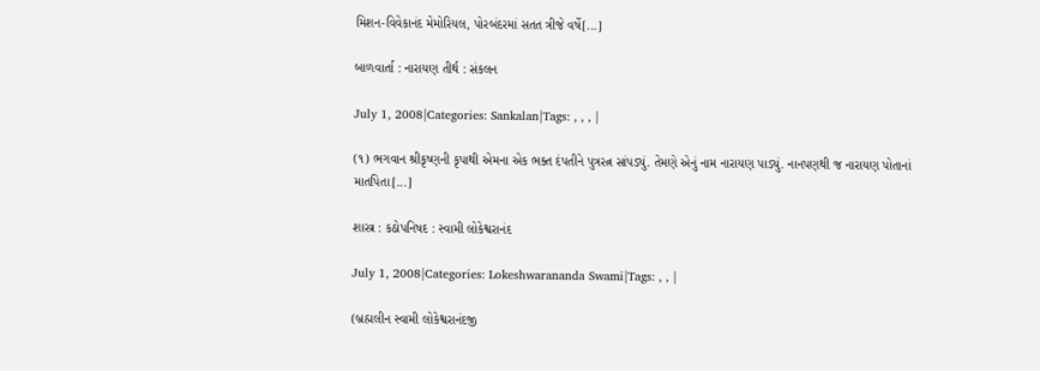મિશન-વિવેકાનંદ મેમોરિયલ, પોરબંદરમાં સતત ત્રીજે વર્ષે[...]

બાળવાર્તા : નારાયણ તીર્થ : સંકલન

July 1, 2008|Categories: Sankalan|Tags: , , , |

(૧) ભગવાન શ્રીકૃષ્ણની કૃપાથી એમના એક ભક્ત દંપતીને પુત્રરત્ન સાંપડ્યું. તેમણે એનું નામ નારાયણ પાડ્યું. નાનપણથી જ નારાયણ પોતાનાં માતપિતા[...]

શાસ્ત્ર : કઠોપનિષદ : સ્વામી લોકેશ્વરાનંદ

July 1, 2008|Categories: Lokeshwarananda Swami|Tags: , , |

(બ્રહ્મલીન સ્વામી લોકેશ્વરાનંદજી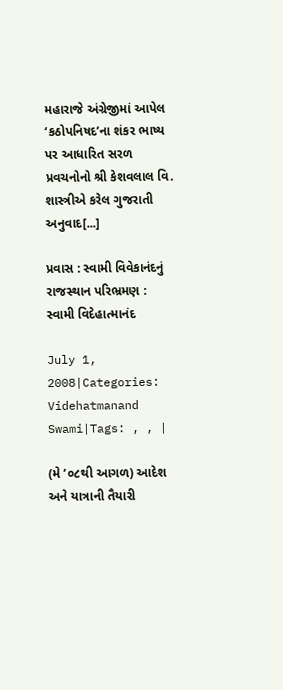મહારાજે અંગ્રેજીમાં આપેલ ‘કઠોપનિષદ’ના શંકર ભાષ્ય પર આધારિત સરળ પ્રવચનોનો શ્રી કેશવલાલ વિ. શાસ્ત્રીએ કરેલ ગુજરાતી અનુવાદ[...]

પ્રવાસ : સ્વામી વિવેકાનંદનું રાજસ્થાન પરિભ્રમણ : સ્વામી વિદેહાત્માનંદ

July 1, 2008|Categories: Videhatmanand Swami|Tags: , , |

(મે ’૦૮થી આગળ) આદેશ અને યાત્રાની તૈયારી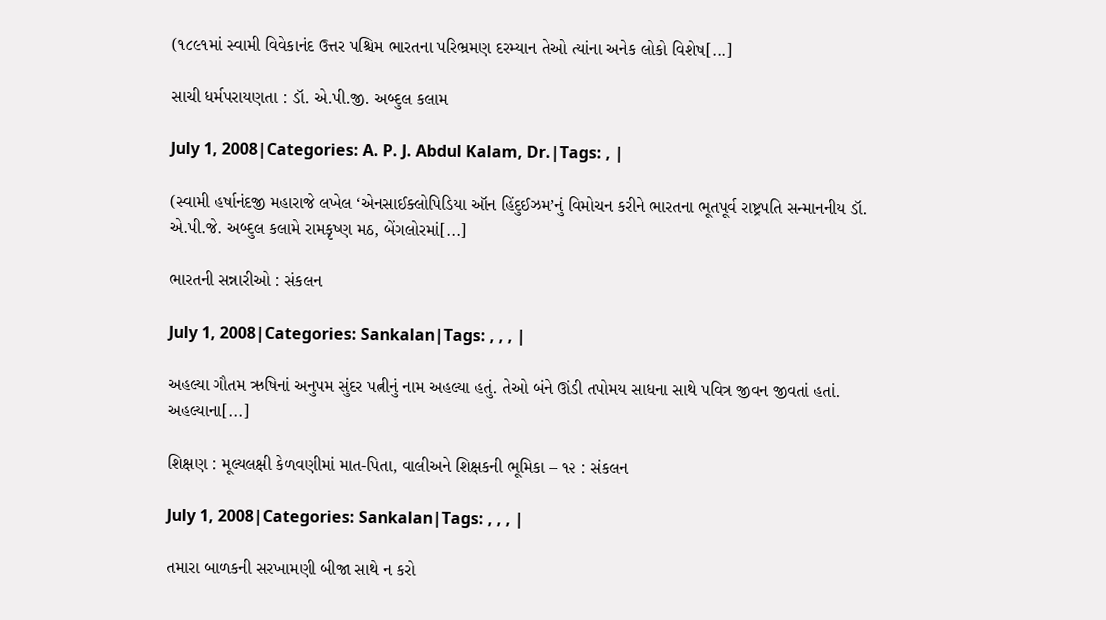(૧૮૯૧માં સ્વામી વિવેકાનંદ ઉત્તર પશ્ચિમ ભારતના પરિભ્રમણ દરમ્યાન તેઓ ત્યાંના અનેક લોકો વિશેષ[...]

સાચી ધર્મપરાયણતા : ડૉ. એ.પી.જી. અબ્દુલ કલામ

July 1, 2008|Categories: A. P. J. Abdul Kalam, Dr.|Tags: , |

(સ્વામી હર્ષાનંદજી મહારાજે લખેલ ‘એનસાઈક્લોપિડિયા ઑન હિંદુઈઝમ’નું વિમોચન કરીને ભારતના ભૂતપૂર્વ રાષ્ટ્રપતિ સન્માનનીય ડૉ. એ.પી.જે. અબ્દુલ કલામે રામકૃષ્ણ મઠ, બેંગલોરમાં[...]

ભારતની સન્નારીઓ : સંકલન

July 1, 2008|Categories: Sankalan|Tags: , , , |

અહલ્યા ગૌતમ ઋષિનાં અનુપમ સુંદર પત્નીનું નામ અહલ્યા હતું. તેઓ બંને ઊંડી તપોમય સાધના સાથે પવિત્ર જીવન જીવતાં હતાં. અહલ્યાના[...]

શિક્ષણ : મૂલ્યલક્ષી કેળવણીમાં માત-પિતા, વાલીઅને શિક્ષકની ભૂમિકા – ૧૨ : સંકલન

July 1, 2008|Categories: Sankalan|Tags: , , , |

તમારા બાળકની સરખામણી બીજા સાથે ન કરો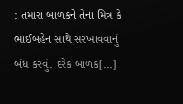: તમારા બાળકને તેના મિત્ર કે ભાઈબહેન સાથે સરખાવવાનું બંધ કરવું. દરેક બાળક[...]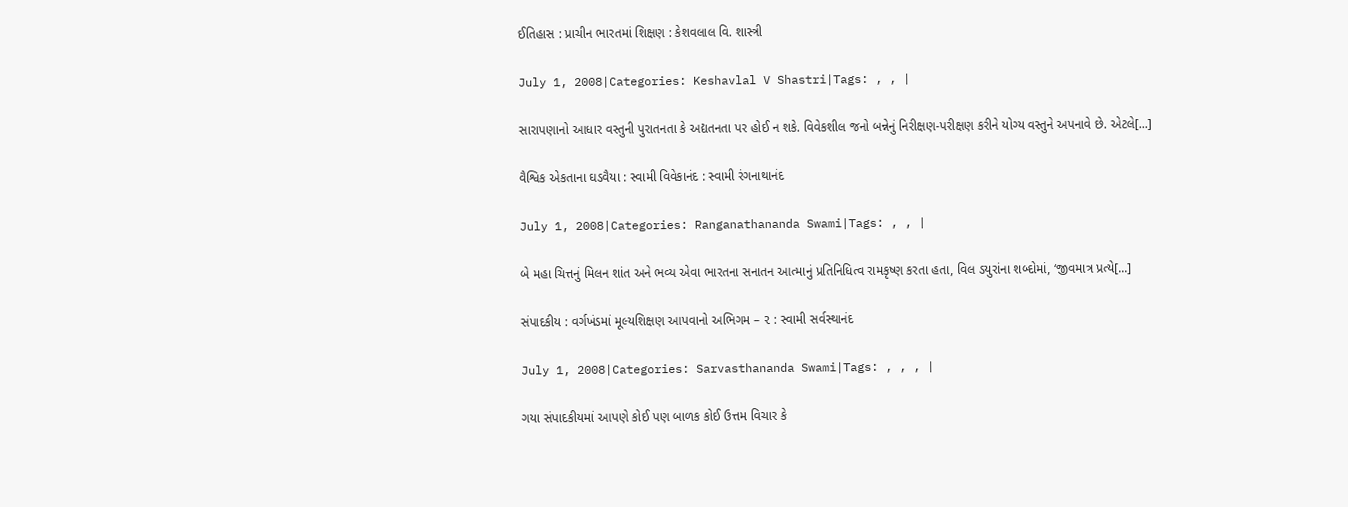ઈતિહાસ : પ્રાચીન ભારતમાં શિક્ષણ : કેશવલાલ વિ. શાસ્ત્રી

July 1, 2008|Categories: Keshavlal V Shastri|Tags: , , |

સારાપણાનો આધાર વસ્તુની પુરાતનતા કે અદ્યતનતા પર હોઈ ન શકે. વિવેકશીલ જનો બન્નેનું નિરીક્ષણ-પરીક્ષણ કરીને યોગ્ય વસ્તુને અપનાવે છે. એટલે[...]

વૈશ્વિક એકતાના ઘડવૈયા : સ્વામી વિવેકાનંદ : સ્વામી રંગનાથાનંદ

July 1, 2008|Categories: Ranganathananda Swami|Tags: , , |

બે મહા ચિત્તનું મિલન શાંત અને ભવ્ય એવા ભારતના સનાતન આત્માનું પ્રતિનિધિત્વ રામકૃષ્ણ કરતા હતા, વિલ ડયુરાંના શબ્દોમાં, ‘જીવમાત્ર પ્રત્યે[...]

સંપાદકીય : વર્ગખંડમાં મૂલ્યશિક્ષણ આપવાનો અભિગમ – ૨ : સ્વામી સર્વસ્થાનંદ

July 1, 2008|Categories: Sarvasthananda Swami|Tags: , , , |

ગયા સંપાદકીયમાં આપણે કોઈ પણ બાળક કોઈ ઉત્તમ વિચાર કે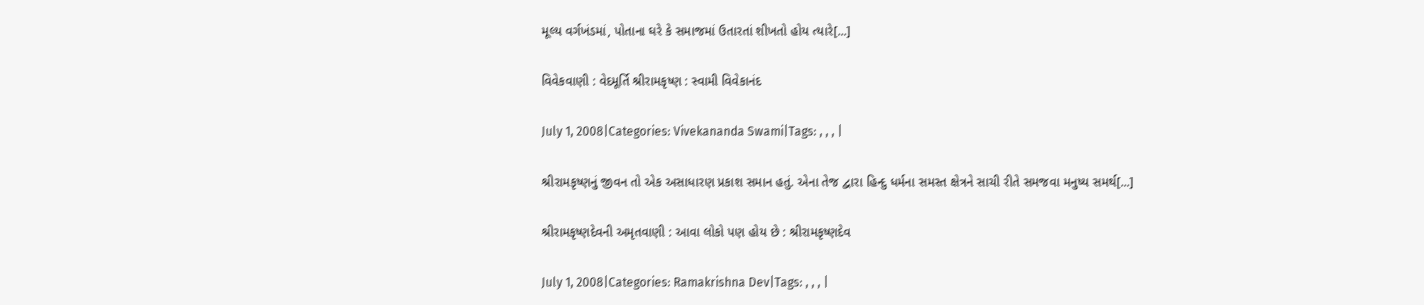મૂલ્ય વર્ગખંડમાં, પોતાના ઘરે કે સમાજમાં ઉતારતાં શીખતો હોય ત્યારે[...]

વિવેકવાણી : વેદમૂર્તિ શ્રીરામકૃષ્ણ : સ્વામી વિવેકાનંદ

July 1, 2008|Categories: Vivekananda Swami|Tags: , , , |

શ્રીરામકૃષ્ણનું જીવન તો એક અસાધારણ પ્રકાશ સમાન હતું. એના તેજ દ્વારા હિન્દુ ધર્મના સમસ્ત ક્ષેત્રને સાચી રીતે સમજવા મનુષ્ય સમર્થ[...]

શ્રીરામકૃષ્ણદેવની અમૃતવાણી : આવા લોકો પણ હોય છે : શ્રીરામકૃષ્ણદેવ

July 1, 2008|Categories: Ramakrishna Dev|Tags: , , , |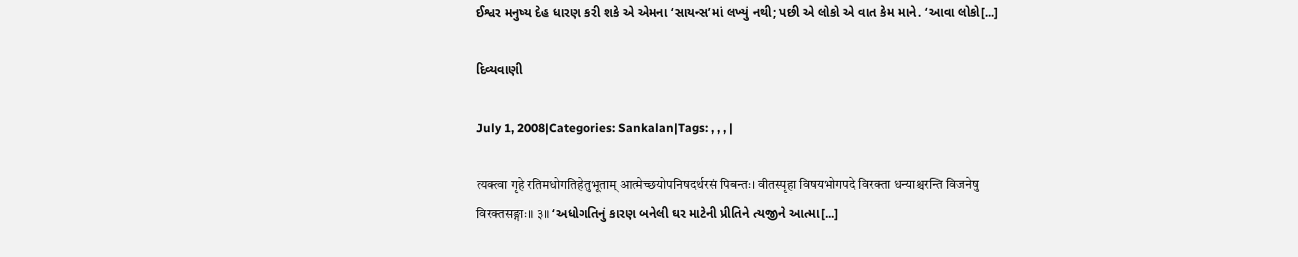ઈશ્વર મનુષ્ય દેહ ધારણ કરી શકે એ એમના ‘સાયન્સ’માં લખ્યું નથી; પછી એ લોકો એ વાત કેમ માને. ‘આવા લોકો[...]

દિવ્યવાણી

July 1, 2008|Categories: Sankalan|Tags: , , , |

त्यक्त्वा गृहे रतिमधोगतिहेतुभूताम् आत्मेच्छयोपनिषदर्थरसं पिबन्तः। वीतस्पृहा विषयभोगपदे विरक्ता धन्याश्चरन्ति विजनेषु विरक्तसङ्गाः॥ ३॥ ‘અધોગતિનું કારણ બનેલી ઘર માટેની પ્રીતિને ત્યજીને આત્મા[...]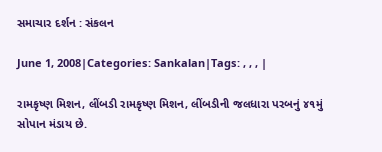સમાચાર દર્શન : સંકલન

June 1, 2008|Categories: Sankalan|Tags: , , , |

રામકૃષ્ણ મિશન, લીંબડી રામકૃષ્ણ મિશન, લીંબડીની જલધારા પરબનું ૪૧મું સોપાન મંડાય છે.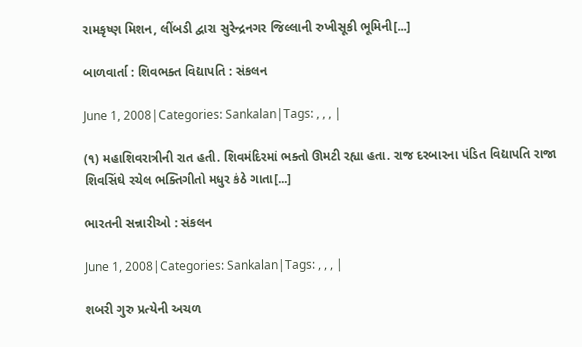રામકૃષ્ણ મિશન, લીંબડી દ્વારા સુરેન્દ્રનગર જિલ્લાની રુખીસૂકી ભૂમિની[...]

બાળવાર્તા : શિવભક્ત વિદ્યાપતિ : સંકલન

June 1, 2008|Categories: Sankalan|Tags: , , , |

(૧) મહાશિવરાત્રીની રાત હતી. શિવમંદિરમાં ભક્તો ઊમટી રહ્યા હતા. રાજ દરબારના પંડિત વિદ્યાપતિ રાજા શિવસિંઘે રચેલ ભક્તિગીતો મધુર કંઠે ગાતા[...]

ભારતની સન્નારીઓ : સંકલન

June 1, 2008|Categories: Sankalan|Tags: , , , |

શબરી ગુરુ પ્રત્યેની અચળ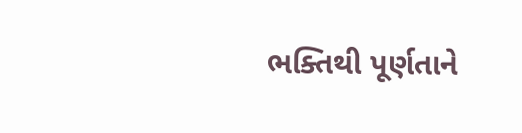ભક્તિથી પૂર્ણતાને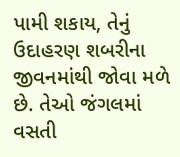પામી શકાય, તેનું ઉદાહરણ શબરીના જીવનમાંથી જોવા મળે છે. તેઓ જંગલમાં વસતી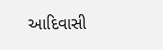આદિવાસી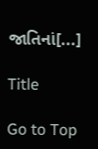જાતિનાં[...]

Title

Go to Top